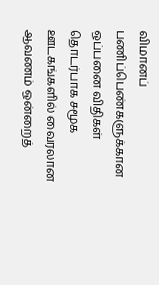விமானப் பணிப்பெண்களுக்கான ஒப்பனை விதிகள் தொடர்பாக சமூக ஊடகங்களில் வைரலான ஆவணம் ஒன்றைத்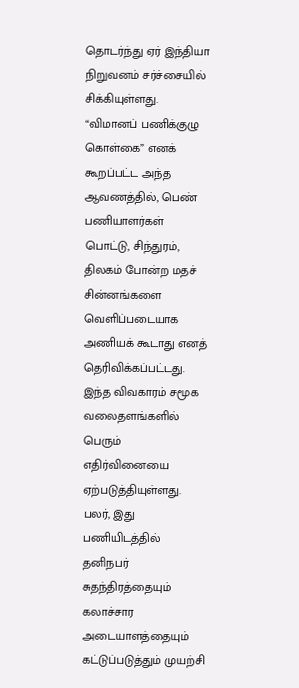தொடர்ந்து ஏர் இந்தியா நிறுவனம் சர்ச்சையில் சிக்கியுள்ளது. “விமானப் பணிக்குழு கொள்கை” எனக் கூறப்பட்ட அந்த ஆவணத்தில், பெண் பணியாளர்கள் பொட்டு, சிந்துரம், திலகம் போன்ற மதச் சின்னங்களை வெளிப்படையாக அணியக் கூடாது எனத் தெரிவிக்கப்பட்டது.
இந்த விவகாரம் சமூக வலைதளங்களில் பெரும் எதிர்வினையை ஏற்படுத்தியுள்ளது. பலர், இது பணியிடத்தில் தனிநபர் சுதந்திரத்தையும் கலாச்சார அடையாளத்தையும் கட்டுப்படுத்தும் முயற்சி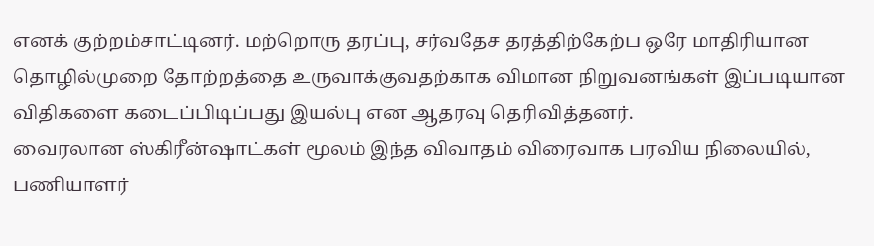எனக் குற்றம்சாட்டினர். மற்றொரு தரப்பு, சர்வதேச தரத்திற்கேற்ப ஒரே மாதிரியான தொழில்முறை தோற்றத்தை உருவாக்குவதற்காக விமான நிறுவனங்கள் இப்படியான விதிகளை கடைப்பிடிப்பது இயல்பு என ஆதரவு தெரிவித்தனர்.
வைரலான ஸ்கிரீன்ஷாட்கள் மூலம் இந்த விவாதம் விரைவாக பரவிய நிலையில், பணியாளர்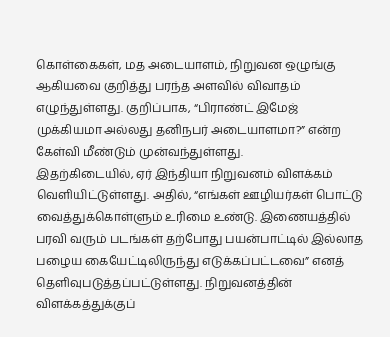கொள்கைகள், மத அடையாளம், நிறுவன ஒழுங்கு ஆகியவை குறித்து பரந்த அளவில் விவாதம் எழுந்துள்ளது. குறிப்பாக, “பிராண்ட் இமேஜ் முக்கியமா அல்லது தனிநபர் அடையாளமா?” என்ற கேள்வி மீண்டும் முன்வந்துள்ளது.
இதற்கிடையில், ஏர் இந்தியா நிறுவனம் விளக்கம் வெளியிட்டுள்ளது. அதில், “எங்கள் ஊழியர்கள் பொட்டு வைத்துக்கொள்ளும் உரிமை உண்டு. இணையத்தில் பரவி வரும் படங்கள் தற்போது பயன்பாட்டில் இல்லாத பழைய கையேட்டிலிருந்து எடுக்கப்பட்டவை” எனத் தெளிவுபடுத்தப்பட்டுள்ளது. நிறுவனத்தின் விளக்கத்துக்குப்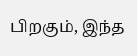பிறகும், இந்த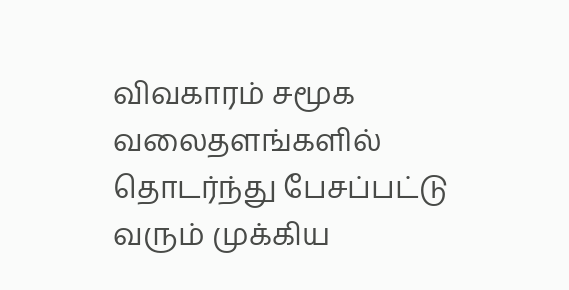விவகாரம் சமூக வலைதளங்களில் தொடர்ந்து பேசப்பட்டு வரும் முக்கிய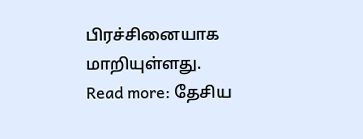பிரச்சினையாக மாறியுள்ளது.
Read more: தேசிய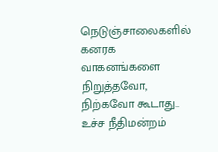நெடுஞ்சாலைகளில் கனரக வாகனங்களை நிறுத்தவோ, நிற்கவோ கூடாது.. உச்ச நீதிமன்றம்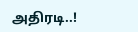அதிரடி..!